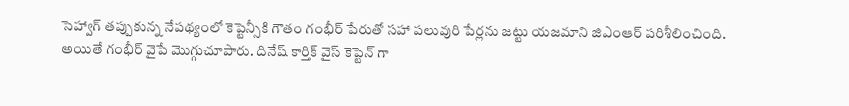సెహ్వాగ్ తప్పుకున్న నేపథ్యంలో కెప్టెన్సీకి గౌతం గంభీర్ పేరుతో సహా పలువురి పేర్లను జట్టు యజమాని జిఎంఆర్ పరిశీలించింది. అయితే గంభీర్ వైపే మొగ్గుచూపారు. దినేష్ కార్తిక్ వైస్ కెప్టెన్ గా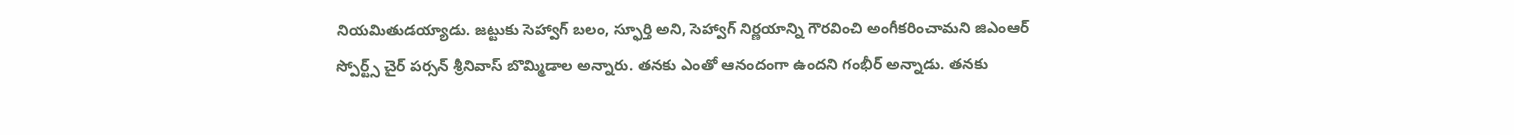నియమితుడయ్యాడు. జట్టుకు సెహ్వాగ్ బలం, స్ఫూర్తి అని, సెహ్వాగ్ నిర్ణయాన్ని గౌరవించి అంగీకరించామని జిఎంఆర్ స్పోర్ట్స్ చైర్ పర్సన్ శ్రీనివాస్ బొమ్మిడాల అన్నారు. తనకు ఎంతో ఆనందంగా ఉందని గంభీర్ అన్నాడు. తనకు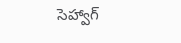సెహ్వాగ్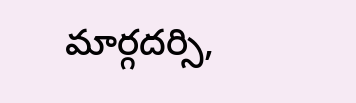మార్గదర్సి,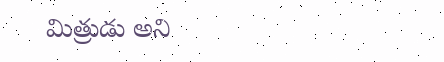మిత్రుడు అని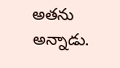అతను అన్నాడు.